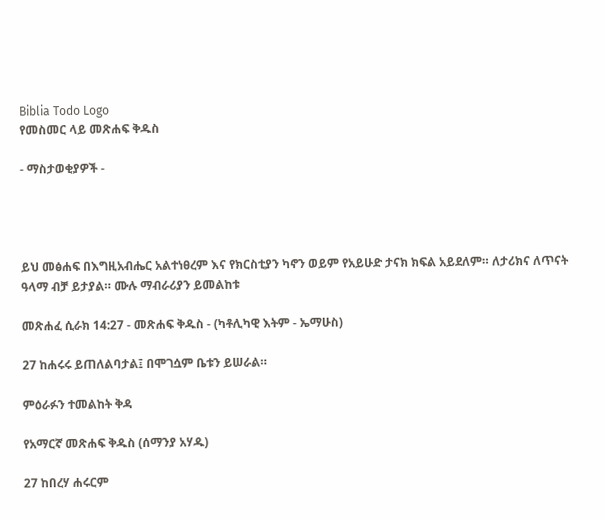Biblia Todo Logo
የመስመር ላይ መጽሐፍ ቅዱስ

- ማስታወቂያዎች -




ይህ መፅሐፍ በእግዚአብሔር አልተነፀረም እና የክርስቲያን ካኖን ወይም የአይሁድ ታናክ ክፍል አይደለም። ለታሪክና ለጥናት ዓላማ ብቻ ይታያል። ሙሉ ማብራሪያን ይመልከቱ

መጽሐፈ ሲራክ 14:27 - መጽሐፍ ቅዱስ - (ካቶሊካዊ እትም - ኤማሁስ)

27 ከሐሩሩ ይጠለልባታል፤ በሞገሷም ቤቱን ይሠራል።

ምዕራፉን ተመልከት ቅዳ

የአማርኛ መጽሐፍ ቅዱስ (ሰማንያ አሃዱ)

27 ከበረሃ ሐሩርም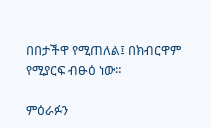በበታችዋ የሚጠለል፤ በክብርዋም የሚያርፍ ብፁዕ ነው።

ምዕራፉን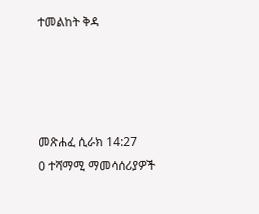ተመልከት ቅዳ




መጽሐፈ ሲራክ 14:27
0 ተሻማሚ ማመሳሰሪያዎች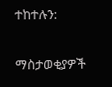ተከተሉን:

ማስታወቂያዎች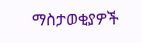ማስታወቂያዎች